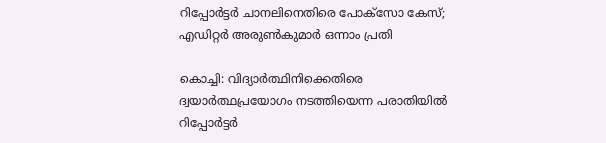റിപ്പോർട്ടർ ചാനലിനെതിരെ പോക്‌സോ കേസ്; എഡിറ്റർ അരുൺകുമാർ ഒന്നാം പ്രതി

കൊച്ചി: വിദ്യാർത്ഥിനിക്കെതിരെ ദ്വയാർത്ഥപ്രയോഗം നടത്തിയെന്ന പരാതിയിൽ റിപ്പോർട്ടർ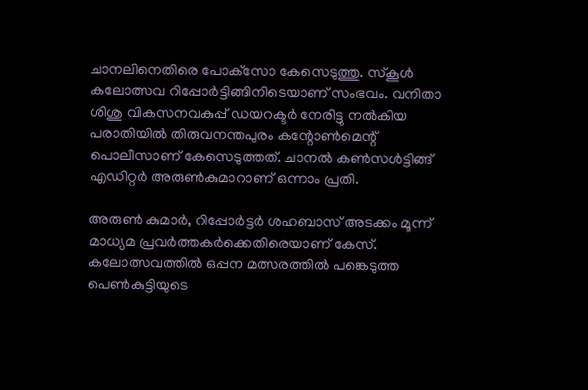ചാനലിനെതിരെ പോക്‌സോ കേസെടുത്തു. സ്‌കൂൾ കലോത്സവ റിപ്പോർട്ടിങ്ങിനിടെയാണ് സംഭവം. വനിതാ ശിശു വികസനവകുപ്പ് ഡയറക്ടർ നേരിട്ടു നൽകിയ പരാതിയിൽ തിരുവനന്തപുരം കന്റോൺമെന്റ് പൊലീസാണ് കേസെടുത്തത്. ചാനൽ കൺസൾട്ടിങ്ങ് എഡിറ്റർ അരുൺകുമാറാണ് ഒന്നാം പ്രതി.

അരുൺ കുമാർ, റിപ്പോർട്ടർ ശഹബാസ് അടക്കം മൂന്ന് മാധ്യമ പ്രവർത്തകർക്കെതിരെയാണ് കേസ്. കലോത്സവത്തിൽ ഒപ്പന മത്സരത്തിൽ പങ്കെടുത്ത പെൺകുട്ടിയുടെ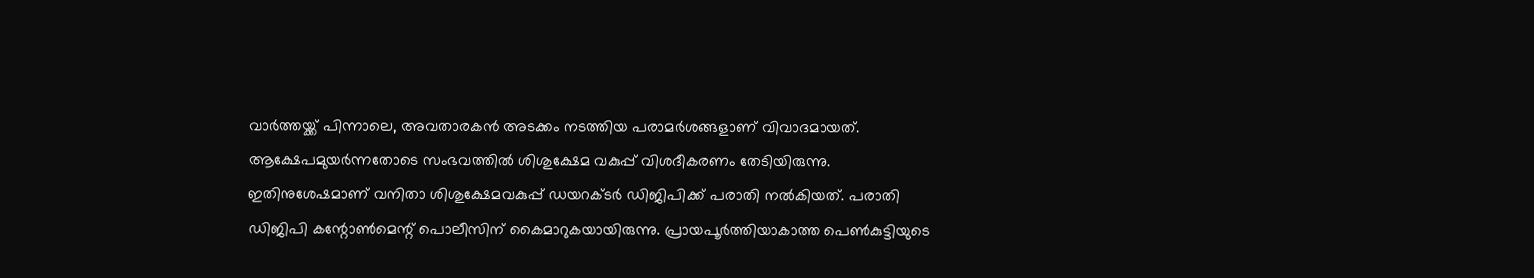വാർത്തയ്ക്ക് പിന്നാലെ, അവതാരകൻ അടക്കം നടത്തിയ പരാമർശങ്ങളാണ് വിവാദമായത്. ആക്ഷേപമുയർന്നതോടെ സംഭവത്തിൽ ശിശുക്ഷേമ വകുപ്പ് വിശദീകരണം തേടിയിരുന്നു. ഇതിനുശേഷമാണ് വനിതാ ശിശുക്ഷേമവകുപ്പ് ഡയറക്ടർ ഡിജിപിക്ക് പരാതി നൽകിയത്. പരാതി ഡിജിപി കന്റോൺമെന്റ് പൊലീസിന് കൈമാറുകയായിരുന്നു. പ്രായപൂർത്തിയാകാത്ത പെൺകുട്ടിയുടെ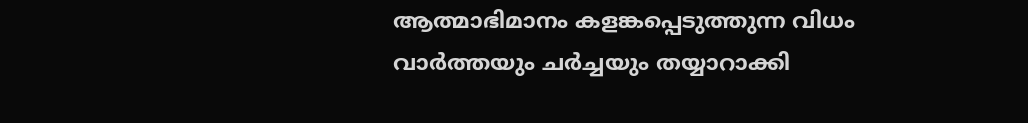ആത്മാഭിമാനം കളങ്കപ്പെടുത്തുന്ന വിധം വാർത്തയും ചർച്ചയും തയ്യാറാക്കി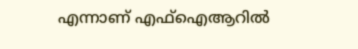എന്നാണ് എഫ്‌ഐആറിൽ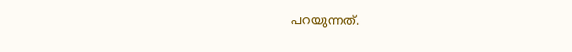പറയുന്നത്.